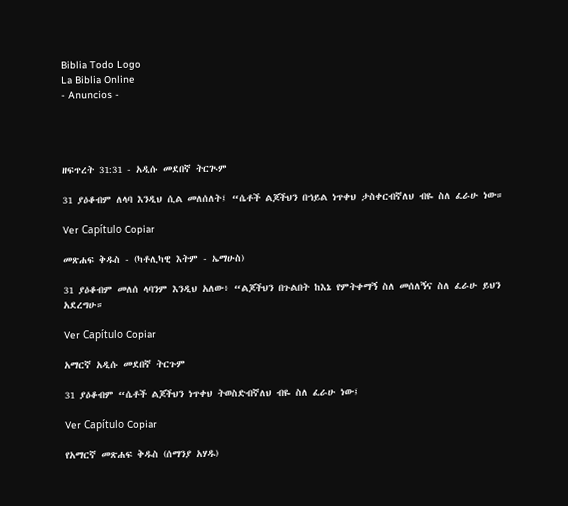Biblia Todo Logo
La Biblia Online
- Anuncios -




ዘፍጥረት 31:31 - አዲሱ መደበኛ ትርጒም

31 ያዕቆብም ለላባ እንዲህ ሲል መለሰለት፤ “ሴቶች ልጆችህን በኀይል ነጥቀህ ታስቀርብኛለህ ብዬ ስለ ፈራሁ ነው።

Ver Capítulo Copiar

መጽሐፍ ቅዱስ - (ካቶሊካዊ እትም - ኤማሁስ)

31 ያዕቆብም መለሰ ላባንም እንዲህ አለው፥ “ልጆችህን በጉልበት ከእኔ የምትቀማኝ ስለ መሰለኝና ስለ ፈራሁ ይህን አደረግሁ።

Ver Capítulo Copiar

አማርኛ አዲሱ መደበኛ ትርጉም

31 ያዕቆብም “ሴቶች ልጆችህን ነጥቀህ ትወስድብኛለህ ብዬ ስለ ፈራሁ ነው፤

Ver Capítulo Copiar

የአማርኛ መጽሐፍ ቅዱስ (ሰማንያ አሃዱ)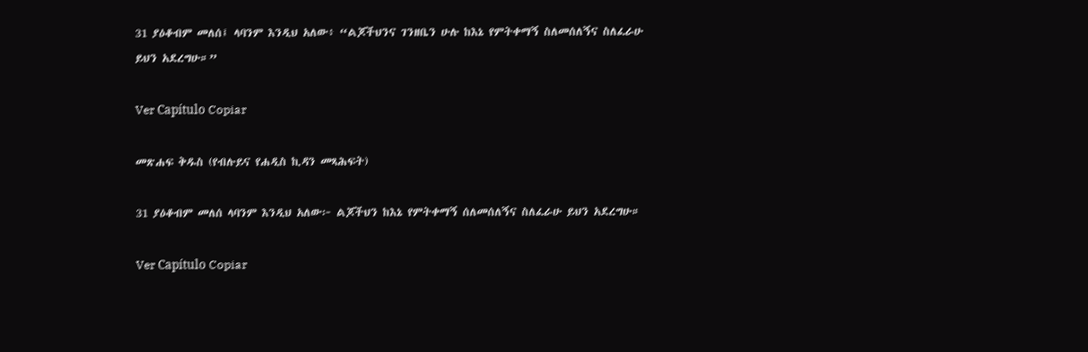31 ያዕቆብም መለሰ፤ ላባንም እንዲህ አለው፥ “ልጆችህንና ገንዘቤን ሁሉ ከእኔ የምትቀማኝ ስለመሰለኝና ስለፈራሁ ይህን አደረግሁ።”

Ver Capítulo Copiar

መጽሐፍ ቅዱስ (የብሉይና የሐዲስ ኪዳን መጻሕፍት)

31 ያዕቆብም መለሰ ላባንም እንዲህ አለው፦ ልጆችህን ከእኔ የምትቀማኝ ሰለመሰለኝና ስለፈራሁ ይህን አደረግሁ።

Ver Capítulo Copiar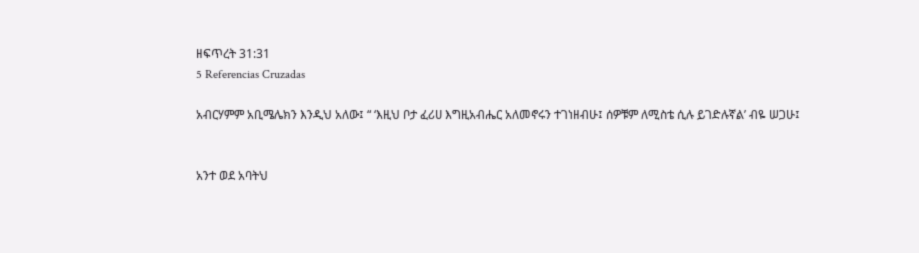ዘፍጥረት 31:31
5 Referencias Cruzadas

አብርሃምም አቢሜሌክን እንዲህ አለው፤ “ ‘እዚህ ቦታ ፈሪሀ እግዚአብሔር አለመኖሩን ተገነዘብሁ፤ ሰዎቹም ለሚስቴ ሲሉ ይገድሉኛል’ ብዬ ሠጋሁ፤


አንተ ወደ አባትህ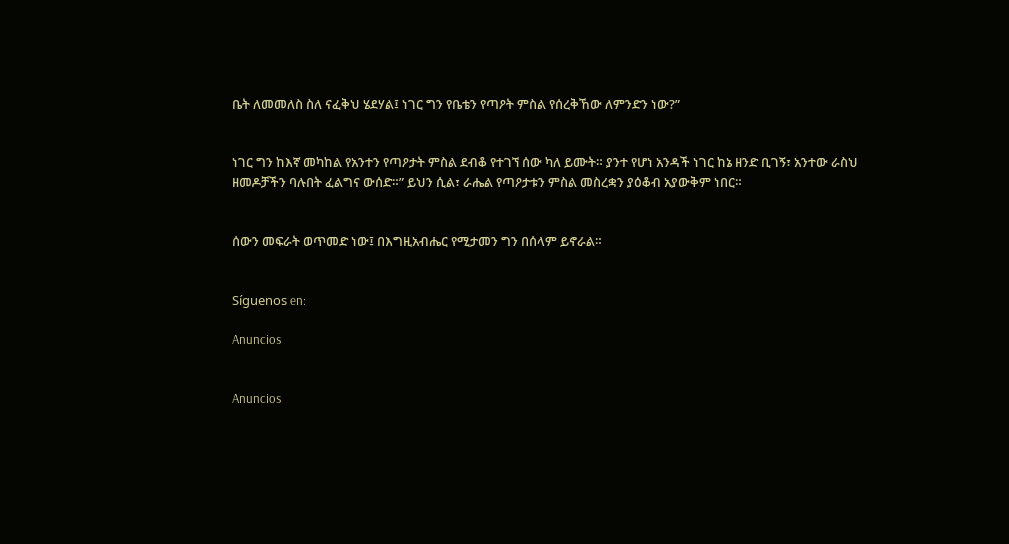ቤት ለመመለስ ስለ ናፈቅህ ሄደሃል፤ ነገር ግን የቤቴን የጣዖት ምስል የሰረቅኸው ለምንድን ነው?”


ነገር ግን ከእኛ መካከል የአንተን የጣዖታት ምስል ደብቆ የተገኘ ሰው ካለ ይሙት። ያንተ የሆነ አንዳች ነገር ከኔ ዘንድ ቢገኝ፣ አንተው ራስህ ዘመዶቻችን ባሉበት ፈልግና ውሰድ።” ይህን ሲል፣ ራሔል የጣዖታቱን ምስል መስረቋን ያዕቆብ አያውቅም ነበር።


ሰውን መፍራት ወጥመድ ነው፤ በእግዚአብሔር የሚታመን ግን በሰላም ይኖራል።


Síguenos en:

Anuncios


Anuncios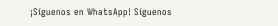¡Síguenos en WhatsApp! Síguenos